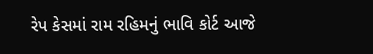રેપ કેસમાં રામ રહિમનું ભાવિ કોર્ટ આજે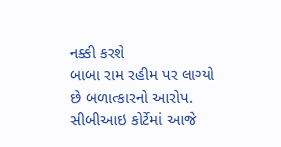નક્કી કરશે
બાબા રામ રહીમ પર લાગ્યો છે બળાત્કારનો આરોપ. સીબીઆઇ કોર્ટેમાં આજે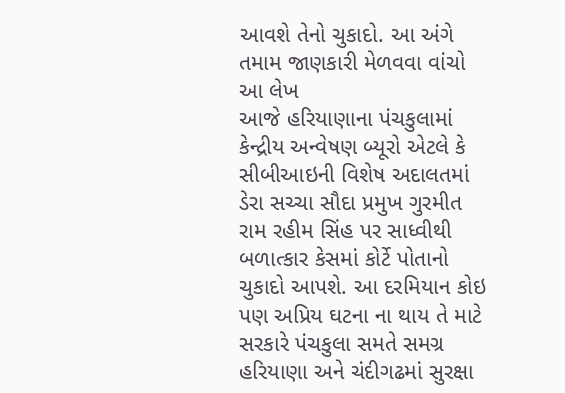આવશે તેનો ચુકાદો. આ અંગે તમામ જાણકારી મેળવવા વાંચો આ લેખ
આજે હરિયાણાના પંચકુલામાં કેન્દ્રીય અન્વેષણ બ્યૂરો એટલે કે સીબીઆઇની વિશેષ અદાલતમાં ડેરા સચ્ચા સૌદા પ્રમુખ ગુરમીત રામ રહીમ સિંહ પર સાધ્વીથી બળાત્કાર કેસમાં કોર્ટે પોતાનો ચુકાદો આપશે. આ દરમિયાન કોઇ પણ અપ્રિય ઘટના ના થાય તે માટે સરકારે પંચકુલા સમતે સમગ્ર હરિયાણા અને ચંદીગઢમાં સુરક્ષા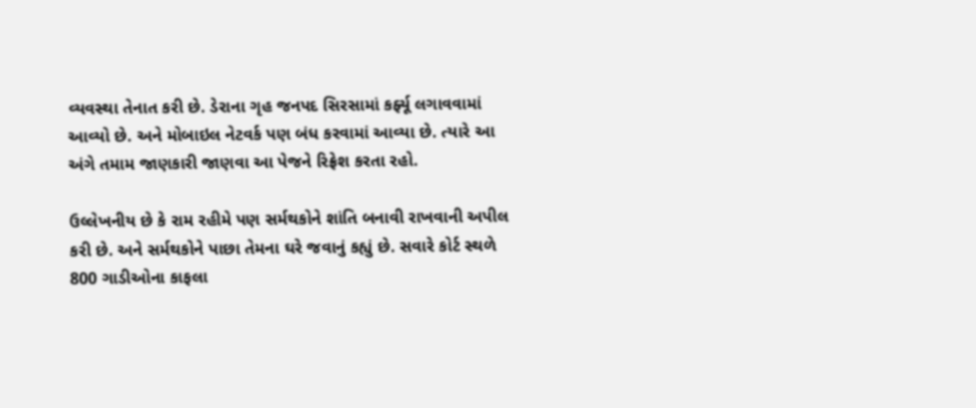વ્યવસ્થા તેનાત કરી છે. ડેરાના ગૃહ જનપદ સિરસામાં કર્ફ્યૂ લગાવવામાં આવ્યો છે. અને મોબાઇલ નેટવર્ક પણ બંધ કરવામાં આવ્યા છે. ત્યારે આ અંગે તમામ જાણકારી જાણવા આ પેજને રિફ્રેશ કરતા રહો.

ઉલ્લેખનીય છે કે રામ રહીમે પણ સર્મથકોને શાંતિ બનાવી રાખવાની અપીલ કરી છે. અને સર્મથકોને પાછા તેમના ઘરે જવાનું કહ્યું છે. સવારે કોર્ટ સ્થળે 800 ગાડીઓના કાફલા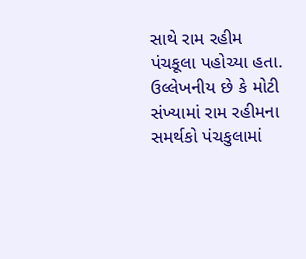સાથે રામ રહીમ પંચકૂલા પહોચ્યા હતા. ઉલ્લેખનીય છે કે મોટી સંખ્યામાં રામ રહીમના સમર્થકો પંચકુલામાં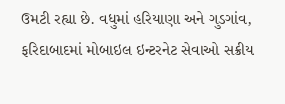ઉમટી રહ્યા છે. વધુમાં હરિયાણા અને ગુડગાંવ, ફરિદાબાદમાં મોબાઇલ ઇન્ટરનેટ સેવાઓ સક્રીય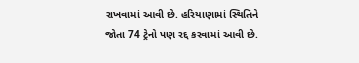રાખવામાં આવી છે. હરિયાણામાં સ્થિતિને જોતા 74 ટ્રેનો પણ રદ્દ કરવામાં આવી છે.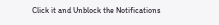Click it and Unblock the Notifications